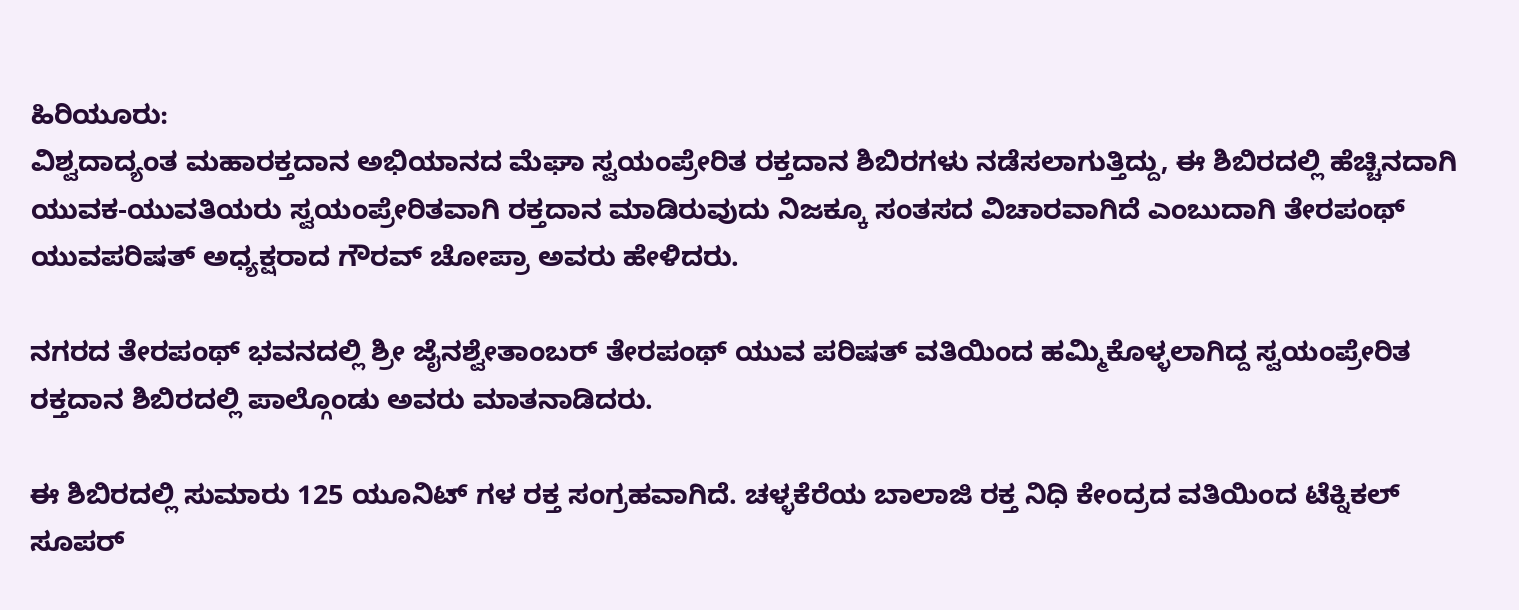ಹಿರಿಯೂರು:
ವಿಶ್ವದಾದ್ಯಂತ ಮಹಾರಕ್ತದಾನ ಅಭಿಯಾನದ ಮೆಘಾ ಸ್ವಯಂಪ್ರೇರಿತ ರಕ್ತದಾನ ಶಿಬಿರಗಳು ನಡೆಸಲಾಗುತ್ತಿದ್ದು, ಈ ಶಿಬಿರದಲ್ಲಿ ಹೆಚ್ಚಿನದಾಗಿ ಯುವಕ-ಯುವತಿಯರು ಸ್ವಯಂಪ್ರೇರಿತವಾಗಿ ರಕ್ತದಾನ ಮಾಡಿರುವುದು ನಿಜಕ್ಕೂ ಸಂತಸದ ವಿಚಾರವಾಗಿದೆ ಎಂಬುದಾಗಿ ತೇರಪಂಥ್ ಯುವಪರಿಷತ್ ಅಧ್ಯಕ್ಷರಾದ ಗೌರವ್ ಚೋಪ್ರಾ ಅವರು ಹೇಳಿದರು.

ನಗರದ ತೇರಪಂಥ್ ಭವನದಲ್ಲಿ ಶ್ರೀ ಜೈನಶ್ವೇತಾಂಬರ್ ತೇರಪಂಥ್ ಯುವ ಪರಿಷತ್ ವತಿಯಿಂದ ಹಮ್ಮಿಕೊಳ್ಳಲಾಗಿದ್ದ ಸ್ವಯಂಪ್ರೇರಿತ ರಕ್ತದಾನ ಶಿಬಿರದಲ್ಲಿ ಪಾಲ್ಗೊಂಡು ಅವರು ಮಾತನಾಡಿದರು.

ಈ ಶಿಬಿರದಲ್ಲಿ ಸುಮಾರು 125 ಯೂನಿಟ್ ಗಳ ರಕ್ತ ಸಂಗ್ರಹವಾಗಿದೆ. ಚಳ್ಳಕೆರೆಯ ಬಾಲಾಜಿ ರಕ್ತ ನಿಧಿ ಕೇಂದ್ರದ ವತಿಯಿಂದ ಟೆಕ್ನಿಕಲ್ ಸೂಪರ್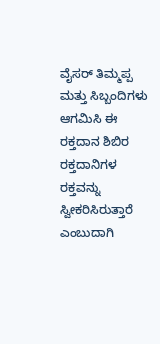ವೈಸರ್ ತಿಮ್ಮಪ್ಪ ಮತ್ತು ಸಿಬ್ಬಂದಿಗಳು ಆಗಮಿಸಿ ಈ ರಕ್ತದಾನ ಶಿಬಿರ ರಕ್ತದಾನಿಗಳ ರಕ್ತವನ್ನು ಸ್ವೀಕರಿಸಿರುತ್ತಾರೆ ಎಂಬುದಾಗಿ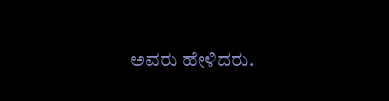ಅವರು ಹೇಳಿದರು.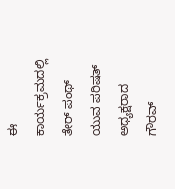ಈ ಕಾರ್ಯಕ್ರಮದಲ್ಲಿ ತೇರ್ ಪಂಥ್ ಯುವ ಪರಿಷತ್ ಅಧ್ಯಕ್ಷರಾದ ಗೌರವ್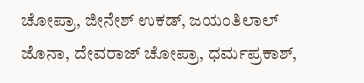ಚೋಪ್ರಾ, ಜೀನೇಶ್ ಉಕಡ್, ಜಯಂತಿಲಾಲ್ ಜೊನಾ, ದೇವರಾಜ್ ಚೋಪ್ರಾ, ಧರ್ಮಪ್ರಕಾಶ್,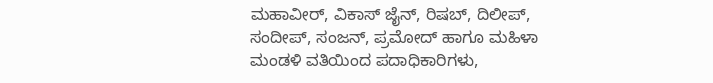ಮಹಾವೀರ್, ವಿಕಾಸ್ ಜೈನ್, ರಿಷಬ್, ದಿಲೀಪ್, ಸಂದೀಪ್, ಸಂಜನ್, ಪ್ರಮೋದ್ ಹಾಗೂ ಮಹಿಳಾ ಮಂಡಳಿ ವತಿಯಿಂದ ಪದಾಧಿಕಾರಿಗಳು,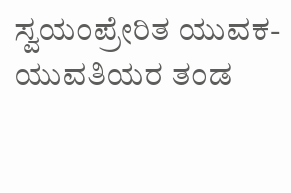ಸ್ವಯಂಪ್ರೇರಿತ ಯುವಕ-ಯುವತಿಯರ ತಂಡ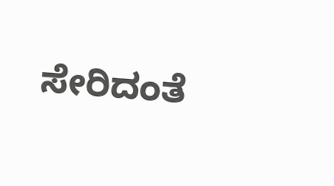ಸೇರಿದಂತೆ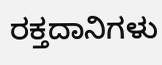ರಕ್ತದಾನಿಗಳು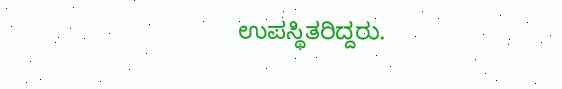ಉಪಸ್ಥಿತರಿದ್ದರು.